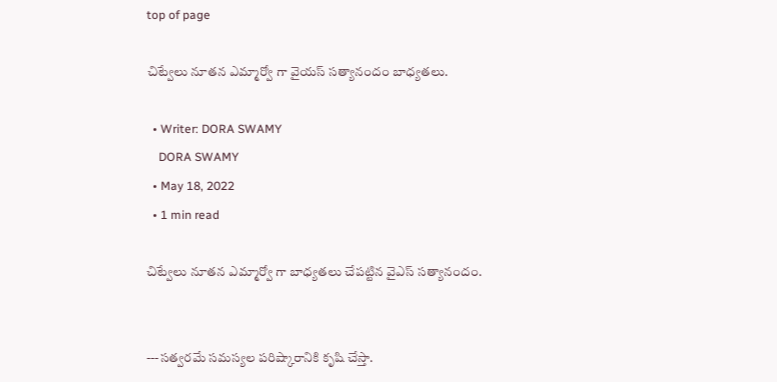top of page

చిట్వేలు నూతన ఎమ్మార్వో గా వైయస్ సత్యానందం బాధ్యతలు.

  • Writer: DORA SWAMY
    DORA SWAMY
  • May 18, 2022
  • 1 min read

చిట్వేలు నూతన ఎమ్మార్వో గా బాధ్యతలు చేపట్టిన వైఎస్ సత్యానందం.


---సత్వరమే సమస్యల పరిష్కారానికి కృషి చేస్తా.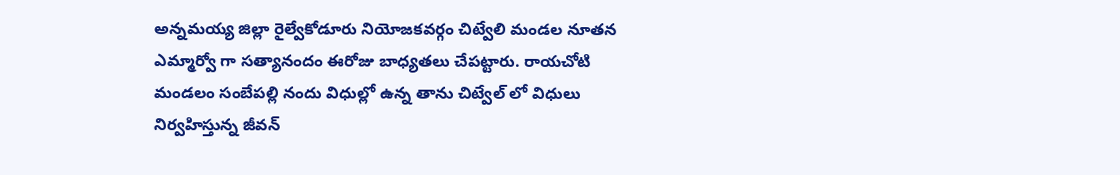అన్నమయ్య జిల్లా రైల్వేకోడూరు నియోజకవర్గం చిట్వేలి మండల నూతన ఎమ్మార్వో గా సత్యానందం ఈరోజు బాధ్యతలు చేపట్టారు. రాయచోటి మండలం సంబేపల్లి నందు విధుల్లో ఉన్న తాను చిట్వేల్ లో విధులు నిర్వహిస్తున్న జీవన్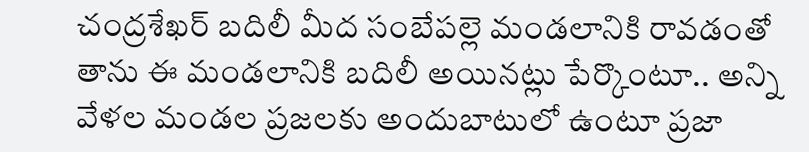చంద్రశేఖర్ బదిలీ మీద సంబేపల్లె మండలానికి రావడంతో తాను ఈ మండలానికి బదిలీ అయినట్లు పేర్కొంటూ.. అన్ని వేళల మండల ప్రజలకు అందుబాటులో ఉంటూ ప్రజా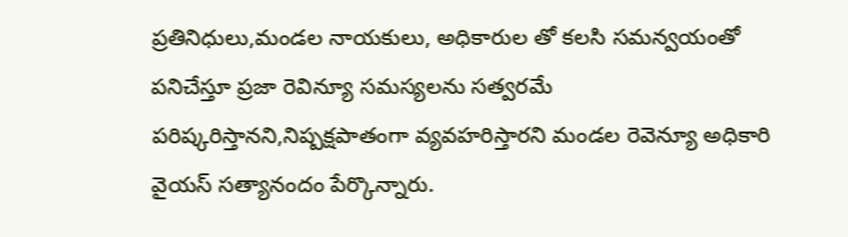ప్రతినిధులు,మండల నాయకులు, అధికారుల తో కలసి సమన్వయంతో పనిచేస్తూ ప్రజా రెవిన్యూ సమస్యలను సత్వరమే పరిష్కరిస్తానని,నిష్పక్షపాతంగా వ్యవహరిస్తారని మండల రెవెన్యూ అధికారి వైయస్ సత్యానందం పేర్కొన్నారు.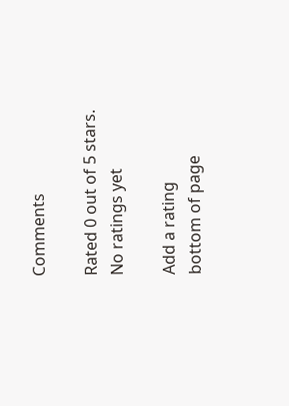Comments

Rated 0 out of 5 stars.
No ratings yet

Add a rating
bottom of page